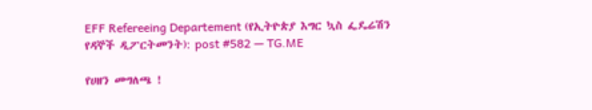EFF Refereeing Departement (የኢትዮጵያ እግር ኳስ ፌዴሬሽን የዳኞች ዲፖርትመንት): post #582 — TG.ME

የሀዘን መግለጫ !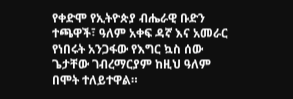የቀድሞ የኢትዮጵያ ብሔራዊ ቡድን ተጫዋች፣ ዓለም አቀፍ ዳኛ እና አመራር የነበሩት አንጋፋው የእግር ኳስ ሰው ጌታቸው ገብረማርያም ከዚህ ዓለም በሞት ተለይተዋል።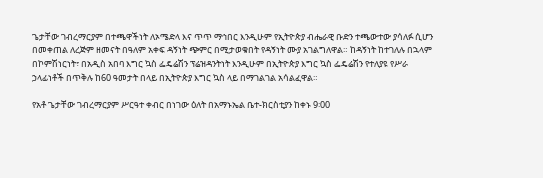ጌታቸው ገብረማርያም በተጫዋችነት ለኦሜድላ እና ጥጥ ማኅበር እንዲሁም የኢትዮጵያ ብሔራዊ ቡድን ተጫውተው ያሳለፉ ሲሆን በመቀጠል ለረጅም ዘመናት በዓለም አቀፍ ዳኝነት ጭምር በሚታወቁበት የዳኝነት ሙያ አገልግለዋል። ከዳኝነት ከተገለሉ በኋላም በኮምሽነርነት፣ በአዲስ አበባ እግር ኳስ ፌዴሬሽን ፕሬዝዳንትነት እንዲሁም በኢትዮጵያ እግር ኳስ ፌዴሬሽን የተለያዩ የሥራ ኃላፊነቶች በጥቅሉ ከ60 ዓመታት በላይ በኢትዮጵያ እግር ኳስ ላይ በማገልገል አሳልፈዋል።

የአቶ ጌታቸው ገብረማርያም ሥርዓተ ቀብር በነገው ዕለት በአማኑኤል ቤተ-ክርስቲያን ከቀኑ 9፡00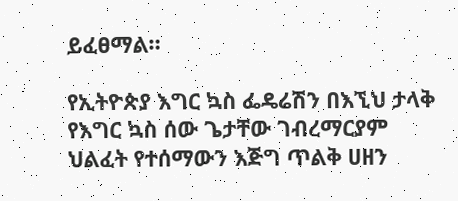ይፈፀማል።

የኢትዮጵያ እግር ኳስ ፌዴሬሽን በእኚህ ታላቅ የእግር ኳስ ሰው ጌታቸው ገብረማርያም ህልፈት የተሰማውን እጅግ ጥልቅ ሀዘን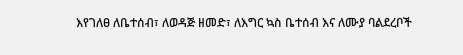እየገለፀ ለቤተሰብ፣ ለወዳጅ ዘመድ፣ ለእግር ኳስ ቤተሰብ እና ለሙያ ባልደረቦች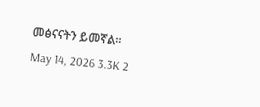መፅናናትን ይመኛል።
May 14, 2026 3.3K 2